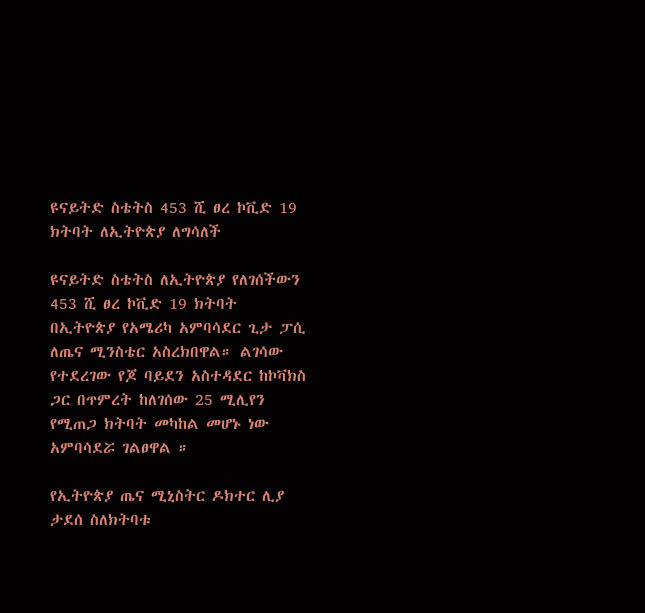ዩናይትድ ስቴትስ 453 ሺ ፀረ ኮቪድ 19 ክትባት ለኢትዮጵያ ለግሳለች

ዩናይትድ ስቴትስ ለኢትዮጵያ የለገሰችውን 453 ሺ ፀረ ኮቪድ 19 ክትባት በኢትዮጵያ የአሜሪካ አምባሳደር ጊታ ፓሲ ለጤና ሚንስቴር አስረክበዋል። ልገሳው የተደረገው የጆ ባይደን አስተዳደር ከኮቫክስ ጋር በጥምረት ከለገሰው 25 ሚሊየን የሚጠጋ ክትባት መካከል መሆኑ ነው አምባሳደሯ ገልፀዋል ።

የኢትዮጵያ ጤና ሚኒስትር ዶክተር ሊያ ታደሰ ስለክትባቱ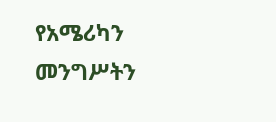የአሜሪካን መንግሥትን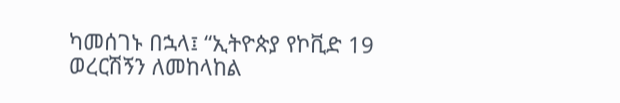ካመሰገኑ በኋላ፤ “ኢትዮጵያ የኮቪድ 19 ወረርሽኝን ለመከላከል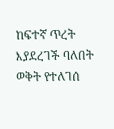ከፍተኛ ጥረት እያደረገች ባለበት ወቅት የተለገሰ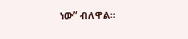ነው” ብለዋል።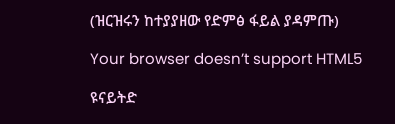(ዝርዝሩን ከተያያዘው የድምፅ ፋይል ያዳምጡ)

Your browser doesn’t support HTML5

ዩናይትድ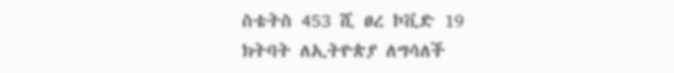ስቴትስ 453 ሺ ፀረ ኮቪድ 19 ክትባት ለኢትዮጵያ ለግሳለች